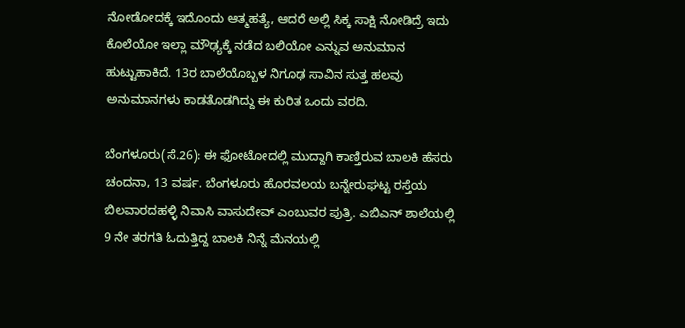ನೋಡೋದಕ್ಕೆ ಇದೊಂದು ಆತ್ಮಹತ್ಯೆ, ಆದರೆ ಅಲ್ಲಿ ಸಿಕ್ಕ ಸಾಕ್ಷಿ ನೋಡಿದ್ರೆ ಇದು ಕೊಲೆಯೋ ಇಲ್ಲಾ ಮೌಢ್ಯಕ್ಕೆ ನಡೆದ ಬಲಿಯೋ ಎನ್ನುವ ಅನುಮಾನ ಹುಟ್ಟುಹಾಕಿದೆ. 13ರ ಬಾಲೆಯೊಬ್ಬಳ ನಿಗೂಢ ಸಾವಿನ ಸುತ್ತ ಹಲವು ಅನುಮಾನಗಳು ಕಾಡತೊಡಗಿದ್ದು ಈ ಕುರಿತ ಒಂದು ವರದಿ.

ಬೆಂಗಳೂರು(ಸೆ.26): ಈ ಫೋಟೋದಲ್ಲಿ ಮುದ್ದಾಗಿ ಕಾಣ್ತಿರುವ ಬಾಲಕಿ ಹೆಸರು ಚಂದನಾ, 13 ವರ್ಷ. ಬೆಂಗಳೂರು ಹೊರವಲಯ ಬನ್ನೇರುಘಟ್ಟ ರಸ್ತೆಯ ಬಿಲವಾರದಹಳ್ಳಿ ನಿವಾಸಿ ವಾಸುದೇವ್ ಎಂಬುವರ ಪುತ್ರಿ. ಎಬಿಎನ್ ಶಾಲೆಯಲ್ಲಿ 9 ನೇ ತರಗತಿ ಓದುತ್ತಿದ್ದ ಬಾಲಕಿ ನಿನ್ನೆ ಮೆನಯಲ್ಲಿ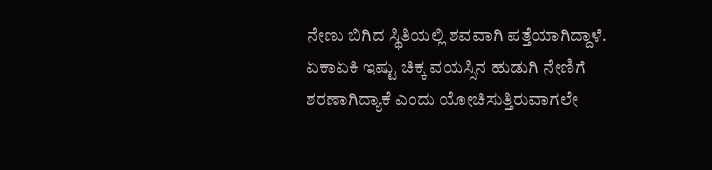ನೇಣು ಬಿಗಿದ ಸ್ಥಿತಿಯಲ್ಲಿ ಶವವಾಗಿ ಪತ್ತೆಯಾಗಿದ್ದಾಳೆ. ಏಕಾಏಕಿ ಇಷ್ಟು ಚಿಕ್ಕ ವಯಸ್ಸಿನ ಹುಡುಗಿ ನೇಣಿಗೆ ಶರಣಾಗಿದ್ಯಾಕೆ ಎಂದು ಯೋಚಿಸುತ್ತಿರುವಾಗಲೇ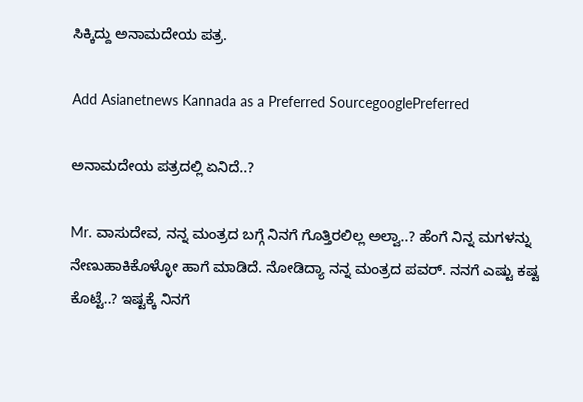ಸಿಕ್ಕಿದ್ದು ಅನಾಮದೇಯ ಪತ್ರ.

Add Asianetnews Kannada as a Preferred SourcegooglePreferred

ಅನಾಮದೇಯ ಪತ್ರದಲ್ಲಿ ಏನಿದೆ..?

Mr. ವಾಸುದೇವ, ನನ್ನ ಮಂತ್ರದ ಬಗ್ಗೆ ನಿನಗೆ ಗೊತ್ತಿರಲಿಲ್ಲ ಅಲ್ವಾ..? ಹೆಂಗೆ ನಿನ್ನ ಮಗಳನ್ನು ನೇಣುಹಾಕಿಕೊಳ್ಳೋ ಹಾಗೆ ಮಾಡಿದೆ. ನೋಡಿದ್ಯಾ ನನ್ನ ಮಂತ್ರದ ಪವರ್. ನನಗೆ ಎಷ್ಟು ಕಷ್ಟ ಕೊಟ್ಟೆ..? ಇಷ್ಟಕ್ಕೆ ನಿನಗೆ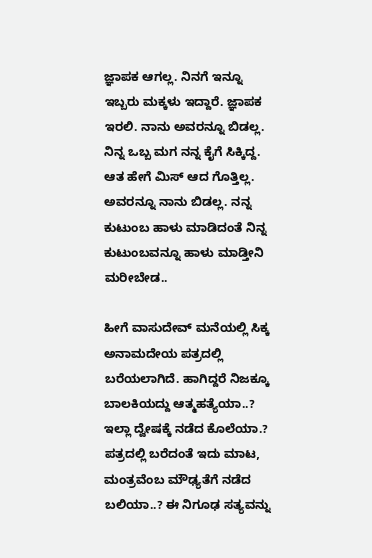ಜ್ಞಾಪಕ ಆಗಲ್ಲ. ನಿನಗೆ ಇನ್ನೂ ಇಬ್ಬರು ಮಕ್ಕಳು ಇದ್ದಾರೆ. ಜ್ಞಾಪಕ ಇರಲಿ. ನಾನು ಅವರನ್ನೂ ಬಿಡಲ್ಲ. ನಿನ್ನ ಒಬ್ಬ ಮಗ ನನ್ನ ಕೈಗೆ ಸಿಕ್ಕಿದ್ದ. ಆತ ಹೇಗೆ ಮಿಸ್ ಆದ ಗೊತ್ತಿಲ್ಲ. ಅವರನ್ನೂ ನಾನು ಬಿಡಲ್ಲ. ನನ್ನ ಕುಟುಂಬ ಹಾಳು ಮಾಡಿದಂತೆ ನಿನ್ನ ಕುಟುಂಬವನ್ನೂ ಹಾಳು ಮಾಡ್ತೀನಿ ಮರೀಬೇಡ..

ಹೀಗೆ ವಾಸುದೇವ್ ಮನೆಯಲ್ಲಿ ಸಿಕ್ಕ ಅನಾಮದೇಯ ಪತ್ರದಲ್ಲಿ ಬರೆಯಲಾಗಿದೆ. ಹಾಗಿದ್ದರೆ ನಿಜಕ್ಕೂ ಬಾಲಕಿಯದ್ದು ಆತ್ಮಹತ್ಯೆಯಾ..? ಇಲ್ಲಾ ದ್ವೇಷಕ್ಕೆ ನಡೆದ ಕೊಲೆಯಾ.? ಪತ್ರದಲ್ಲಿ ಬರೆದಂತೆ ಇದು ಮಾಟ, ಮಂತ್ರವೆಂಬ ಮೌಢ್ಯತೆಗೆ ನಡೆದ ಬಲಿಯಾ..? ಈ ನಿಗೂಢ ಸತ್ಯವನ್ನು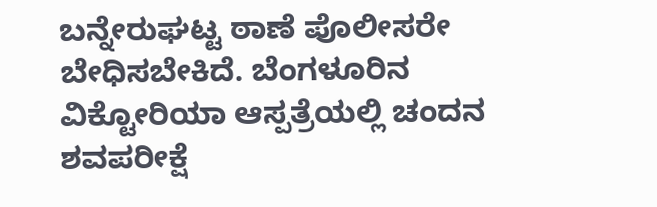ಬನ್ನೇರುಘಟ್ಟ ಠಾಣೆ ಪೊಲೀಸರೇ ಬೇಧಿಸಬೇಕಿದೆ. ಬೆಂಗಳೂರಿನ ವಿಕ್ಟೋರಿಯಾ ಆಸ್ಪತ್ರೆಯಲ್ಲಿ ಚಂದನ ಶವಪರೀಕ್ಷೆ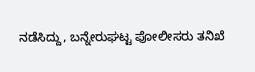ನಡೆಸಿದ್ದು, ಬನ್ನೇರುಘಟ್ಟ ಪೋಲೀಸರು ತನಿಖೆ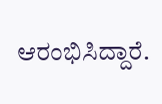ಆರಂಭಿಸಿದ್ದಾರೆ.